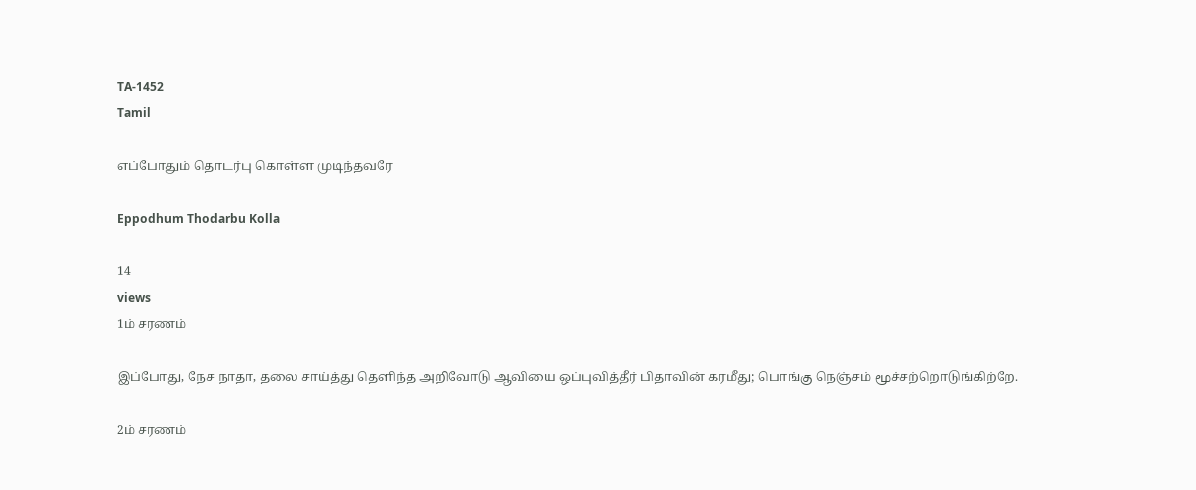TA-1452
Tamil

எப்போதும் தொடர்பு கொள்ள முடிந்தவரே

Eppodhum Thodarbu Kolla

14
views
1ம் சரணம்

இப்போது, நேச நாதா, தலை சாய்த்து தெளிந்த அறிவோடு ஆவியை ஒப்புவித்தீர் பிதாவின் கரமீது; பொங்கு நெஞ்சம் மூச்சற்றொடுங்கிற்றே.

2ம் சரணம்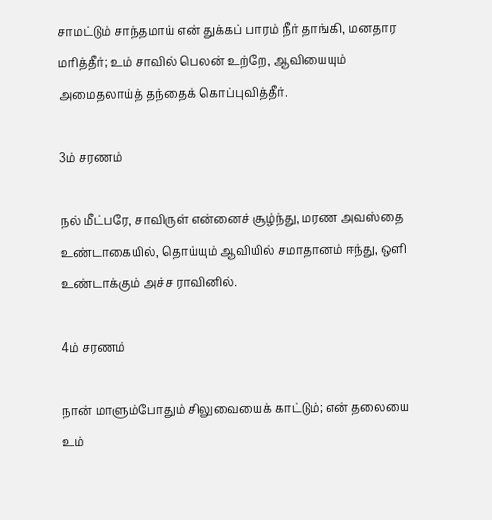சாமட்டும் சாந்தமாய் என் துக்கப் பாரம் நீர் தாங்கி, மனதார மரித்தீர்; உம் சாவில் பெலன் உற்றே, ஆவியையும் அமைதலாய்த் தந்தைக் கொப்புவித்தீர்.

3ம் சரணம்

நல் மீட்பரே, சாவிருள் என்னைச் சூழ்ந்து, மரண அவஸ்தை உண்டாகையில், தொய்யும் ஆவியில் சமாதானம் ஈந்து, ஒளி உண்டாக்கும் அச்ச ராவினில்.

4ம் சரணம்

நான் மாளும்போதும் சிலுவையைக் காட்டும்; என் தலையை உம்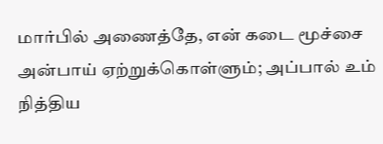மார்பில் அணைத்தே, என் கடை மூச்சை அன்பாய் ஏற்றுக்கொள்ளும்; அப்பால் உம் நித்திய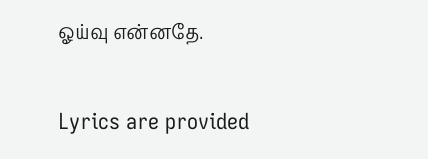ஓய்வு என்னதே.

Lyrics are provided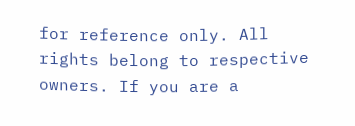for reference only. All rights belong to respective owners. If you are a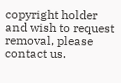copyright holder and wish to request removal, please contact us.